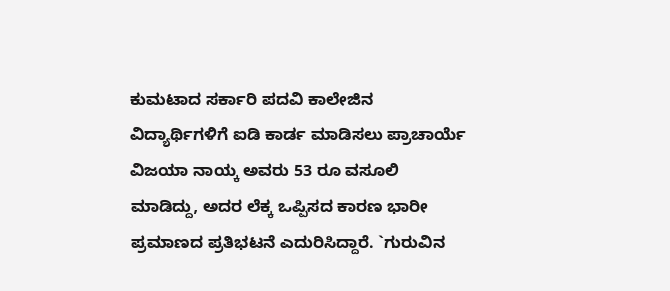ಕುಮಟಾದ ಸರ್ಕಾರಿ ಪದವಿ ಕಾಲೇಜಿನ ವಿದ್ಯಾರ್ಥಿಗಳಿಗೆ ಐಡಿ ಕಾರ್ಡ ಮಾಡಿಸಲು ಪ್ರಾಚಾರ್ಯೆ ವಿಜಯಾ ನಾಯ್ಕ ಅವರು 53 ರೂ ವಸೂಲಿ ಮಾಡಿದ್ದು, ಅದರ ಲೆಕ್ಕ ಒಪ್ಪಿಸದ ಕಾರಣ ಭಾರೀ ಪ್ರಮಾಣದ ಪ್ರತಿಭಟನೆ ಎದುರಿಸಿದ್ದಾರೆ. `ಗುರುವಿನ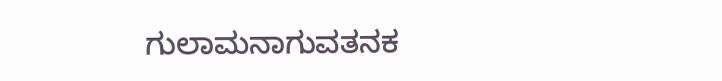ಗುಲಾಮನಾಗುವತನಕ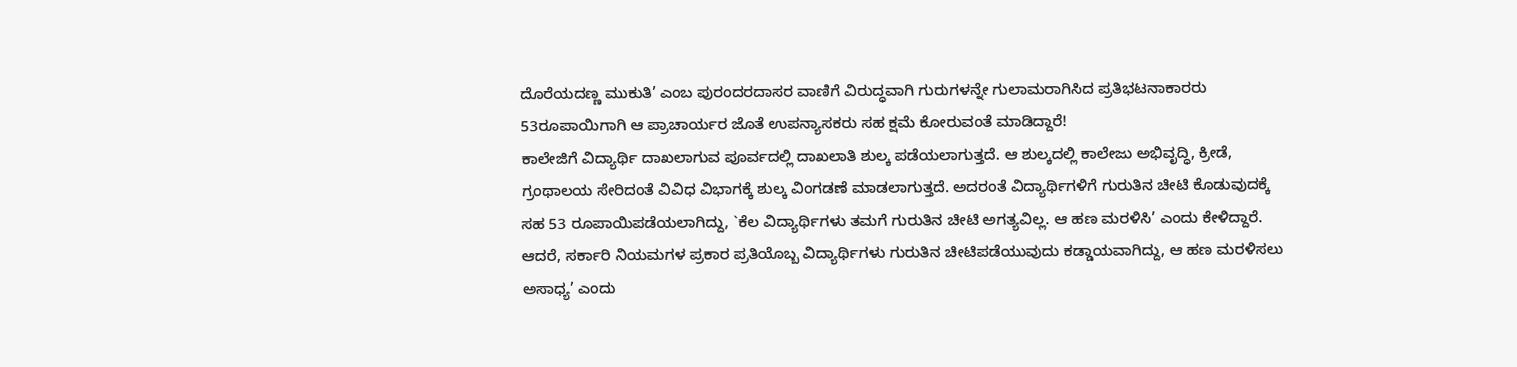ದೊರೆಯದಣ್ಣ ಮುಕುತಿ’ ಎಂಬ ಪುರಂದರದಾಸರ ವಾಣಿಗೆ ವಿರುದ್ಧವಾಗಿ ಗುರುಗಳನ್ನೇ ಗುಲಾಮರಾಗಿಸಿದ ಪ್ರತಿಭಟನಾಕಾರರು 53ರೂಪಾಯಿಗಾಗಿ ಆ ಪ್ರಾಚಾರ್ಯರ ಜೊತೆ ಉಪನ್ಯಾಸಕರು ಸಹ ಕ್ಷಮೆ ಕೋರುವಂತೆ ಮಾಡಿದ್ದಾರೆ!
ಕಾಲೇಜಿಗೆ ವಿದ್ಯಾರ್ಥಿ ದಾಖಲಾಗುವ ಪೂರ್ವದಲ್ಲಿ ದಾಖಲಾತಿ ಶುಲ್ಕ ಪಡೆಯಲಾಗುತ್ತದೆ. ಆ ಶುಲ್ಕದಲ್ಲಿ ಕಾಲೇಜು ಅಭಿವೃದ್ಧಿ, ಕ್ರೀಡೆ, ಗ್ರಂಥಾಲಯ ಸೇರಿದಂತೆ ವಿವಿಧ ವಿಭಾಗಕ್ಕೆ ಶುಲ್ಕ ವಿಂಗಡಣೆ ಮಾಡಲಾಗುತ್ತದೆ. ಅದರಂತೆ ವಿದ್ಯಾರ್ಥಿಗಳಿಗೆ ಗುರುತಿನ ಚೀಟಿ ಕೊಡುವುದಕ್ಕೆ ಸಹ 53 ರೂಪಾಯಿಪಡೆಯಲಾಗಿದ್ದು, `ಕೆಲ ವಿದ್ಯಾರ್ಥಿಗಳು ತಮಗೆ ಗುರುತಿನ ಚೀಟಿ ಅಗತ್ಯವಿಲ್ಲ. ಆ ಹಣ ಮರಳಿಸಿ’ ಎಂದು ಕೇಳಿದ್ದಾರೆ. ಆದರೆ, ಸರ್ಕಾರಿ ನಿಯಮಗಳ ಪ್ರಕಾರ ಪ್ರತಿಯೊಬ್ಬ ವಿದ್ಯಾರ್ಥಿಗಳು ಗುರುತಿನ ಚೀಟಿಪಡೆಯುವುದು ಕಡ್ಡಾಯವಾಗಿದ್ದು, ಆ ಹಣ ಮರಳಿಸಲು ಅಸಾಧ್ಯ’ ಎಂದು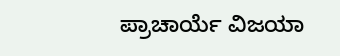ಪ್ರಾಚಾರ್ಯೆ ವಿಜಯಾ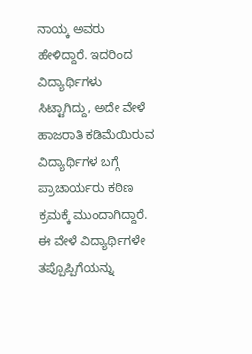ನಾಯ್ಕ ಅವರು ಹೇಳಿದ್ದಾರೆ. ಇದರಿಂದ ವಿದ್ಯಾರ್ಥಿಗಳು ಸಿಟ್ಟಾಗಿದ್ದು, ಅದೇ ವೇಳೆ ಹಾಜರಾತಿ ಕಡಿಮೆಯಿರುವ ವಿದ್ಯಾರ್ಥಿಗಳ ಬಗ್ಗೆ ಪ್ರಾಚಾರ್ಯರು ಕಠಿಣ ಕ್ರಮಕ್ಕೆ ಮುಂದಾಗಿದ್ದಾರೆ. ಈ ವೇಳೆ ವಿದ್ಯಾರ್ಥಿಗಳೇ ತಪ್ಪೊಪ್ಪಿಗೆಯನ್ನು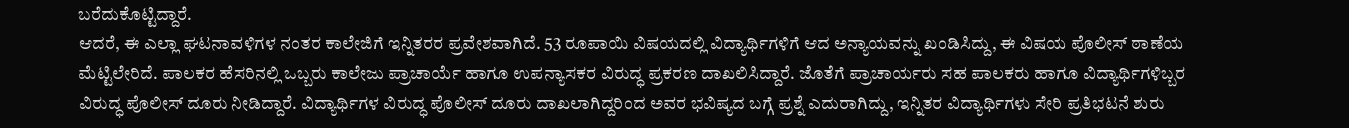ಬರೆದುಕೊಟ್ಟಿದ್ದಾರೆ.
ಆದರೆ, ಈ ಎಲ್ಲಾ ಘಟನಾವಳಿಗಳ ನಂತರ ಕಾಲೇಜಿಗೆ ಇನ್ನಿತರರ ಪ್ರವೇಶವಾಗಿದೆ. 53 ರೂಪಾಯಿ ವಿಷಯದಲ್ಲಿ ವಿದ್ಯಾರ್ಥಿಗಳಿಗೆ ಆದ ಅನ್ಯಾಯವನ್ನು ಖಂಡಿಸಿದ್ದು, ಈ ವಿಷಯ ಪೊಲೀಸ್ ಠಾಣೆಯ ಮೆಟ್ಟಿಲೇರಿದೆ. ಪಾಲಕರ ಹೆಸರಿನಲ್ಲಿ ಒಬ್ಬರು ಕಾಲೇಜು ಪ್ರಾಚಾರ್ಯೆ ಹಾಗೂ ಉಪನ್ಯಾಸಕರ ವಿರುದ್ಧ ಪ್ರಕರಣ ದಾಖಲಿಸಿದ್ದಾರೆ. ಜೊತೆಗೆ ಪ್ರಾಚಾರ್ಯರು ಸಹ ಪಾಲಕರು ಹಾಗೂ ವಿದ್ಯಾರ್ಥಿಗಳಿಬ್ಬರ ವಿರುದ್ಧ ಪೊಲೀಸ್ ದೂರು ನೀಡಿದ್ದಾರೆ. ವಿದ್ಯಾರ್ಥಿಗಳ ವಿರುದ್ಧ ಪೊಲೀಸ್ ದೂರು ದಾಖಲಾಗಿದ್ದರಿಂದ ಅವರ ಭವಿಷ್ಯದ ಬಗ್ಗೆ ಪ್ರಶ್ನೆ ಎದುರಾಗಿದ್ದು, ಇನ್ನಿತರ ವಿದ್ಯಾರ್ಥಿಗಳು ಸೇರಿ ಪ್ರತಿಭಟನೆ ಶುರು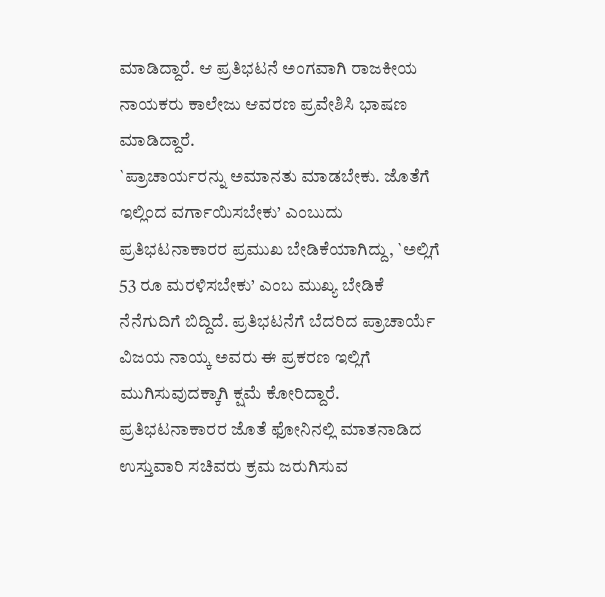ಮಾಡಿದ್ದಾರೆ. ಆ ಪ್ರತಿಭಟನೆ ಅಂಗವಾಗಿ ರಾಜಕೀಯ ನಾಯಕರು ಕಾಲೇಜು ಆವರಣ ಪ್ರವೇಶಿಸಿ ಭಾಷಣ ಮಾಡಿದ್ದಾರೆ.
`ಪ್ರಾಚಾರ್ಯರನ್ನು ಅಮಾನತು ಮಾಡಬೇಕು. ಜೊತೆಗೆ ಇಲ್ಲಿಂದ ವರ್ಗಾಯಿಸಬೇಕು’ ಎಂಬುದು ಪ್ರತಿಭಟನಾಕಾರರ ಪ್ರಮುಖ ಬೇಡಿಕೆಯಾಗಿದ್ದು, `ಅಲ್ಲಿಗೆ 53 ರೂ ಮರಳಿಸಬೇಕು’ ಎಂಬ ಮುಖ್ಯ ಬೇಡಿಕೆ ನೆನೆಗುದಿಗೆ ಬಿದ್ದಿದೆ. ಪ್ರತಿಭಟನೆಗೆ ಬೆದರಿದ ಪ್ರಾಚಾರ್ಯೆ ವಿಜಯ ನಾಯ್ಕ ಅವರು ಈ ಪ್ರಕರಣ ಇಲ್ಲಿಗೆ ಮುಗಿಸುವುದಕ್ಕಾಗಿ ಕ್ಷಮೆ ಕೋರಿದ್ದಾರೆ. ಪ್ರತಿಭಟನಾಕಾರರ ಜೊತೆ ಫೋನಿನಲ್ಲಿ ಮಾತನಾಡಿದ ಉಸ್ತುವಾರಿ ಸಚಿವರು ಕ್ರಮ ಜರುಗಿಸುವ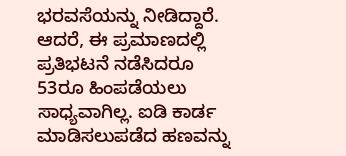ಭರವಸೆಯನ್ನು ನೀಡಿದ್ದಾರೆ. ಆದರೆ, ಈ ಪ್ರಮಾಣದಲ್ಲಿ ಪ್ರತಿಭಟನೆ ನಡೆಸಿದರೂ 53ರೂ ಹಿಂಪಡೆಯಲು ಸಾಧ್ಯವಾಗಿಲ್ಲ. ಐಡಿ ಕಾರ್ಡ ಮಾಡಿಸಲುಪಡೆದ ಹಣವನ್ನು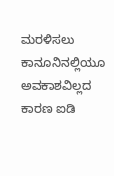ಮರಳಿಸಲು ಕಾನೂನಿನಲ್ಲಿಯೂ ಅವಕಾಶವಿಲ್ಲದ ಕಾರಣ ಐಡಿ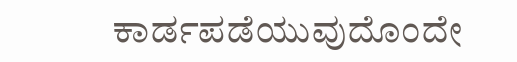ಕಾರ್ಡಪಡೆಯುವುದೊಂದೇ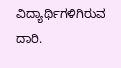ವಿದ್ಯಾರ್ಥಿಗಳಿಗಿರುವ ದಾರಿ.